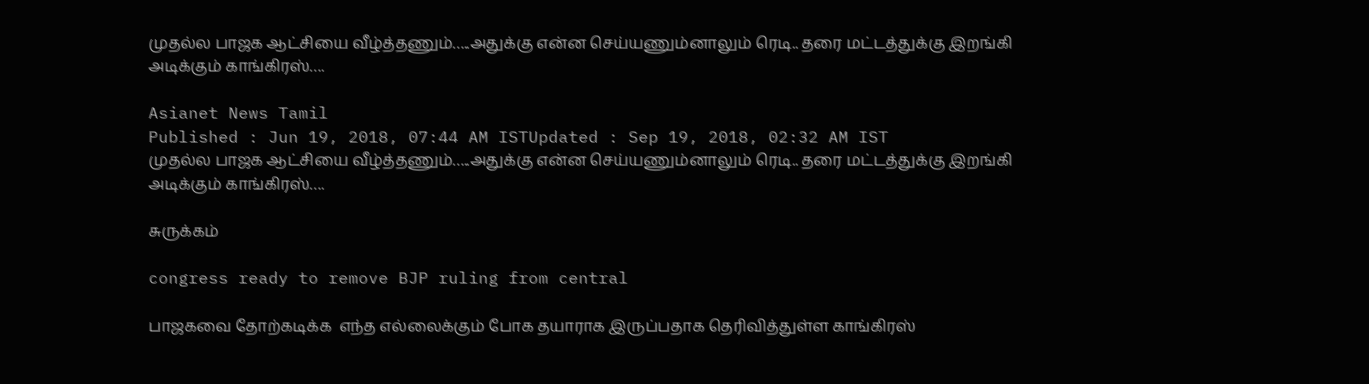முதல்ல பாஜக ஆட்சியை வீழ்த்தணும்…..அதுக்கு என்ன செய்யணும்னாலும் ரெடி.. தரை மட்டத்துக்கு இறங்கி அடிக்கும் காங்கிரஸ்….

Asianet News Tamil
Published : Jun 19, 2018, 07:44 AM ISTUpdated : Sep 19, 2018, 02:32 AM IST
முதல்ல பாஜக ஆட்சியை வீழ்த்தணும்…..அதுக்கு என்ன செய்யணும்னாலும் ரெடி.. தரை மட்டத்துக்கு இறங்கி அடிக்கும் காங்கிரஸ்….

சுருக்கம்

congress ready to remove BJP ruling from central

பாஜகவை தோற்கடிக்க  எந்த எல்லைக்கும் போக தயாராக இருப்பதாக தெரிவித்துள்ள காங்கிரஸ்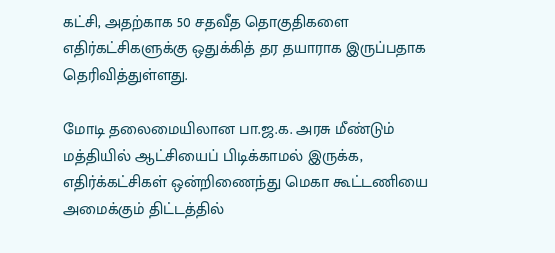கட்சி, அதற்காக 50 சதவீத தொகுதிகளை எதிர்கட்சிகளுக்கு ஒதுக்கித் தர தயாராக இருப்பதாக தெரிவித்துள்ளது.

மோடி தலைமையிலான பா.ஜ.க. அரசு மீண்டும் மத்தியில் ஆட்சியைப் பிடிக்காமல் இருக்க, எதிர்க்கட்சிகள் ஒன்றிணைந்து மெகா கூட்டணியை அமைக்கும் திட்டத்தில்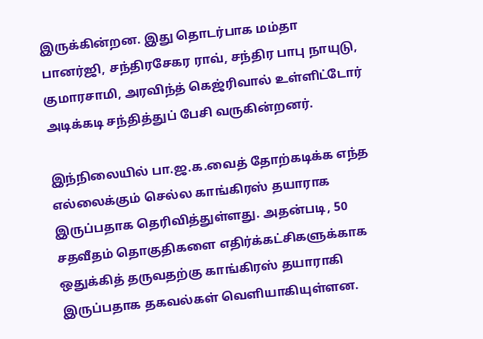இருக்கின்றன. இது தொடர்பாக மம்தா பானர்ஜி, சந்திரசேகர ராவ், சந்திர பாபு நாயுடு, குமாரசாமி, அரவிந்த் கெஜ்ரிவால் உள்ளிட்டோர் அடிக்கடி சந்தித்துப் பேசி வருகின்றனர்.

இந்நிலையில் பா.ஜ.க.வைத் தோற்கடிக்க எந்த எல்லைக்கும் செல்ல காங்கிரஸ் தயாராக இருப்பதாக தெரிவித்துள்ளது. அதன்படி, 50 சதவீதம் தொகுதிகளை எதிர்க்கட்சிகளுக்காக ஒதுக்கித் தருவதற்கு காங்கிரஸ் தயாராகி இருப்பதாக தகவல்கள் வெளியாகியுள்ளன.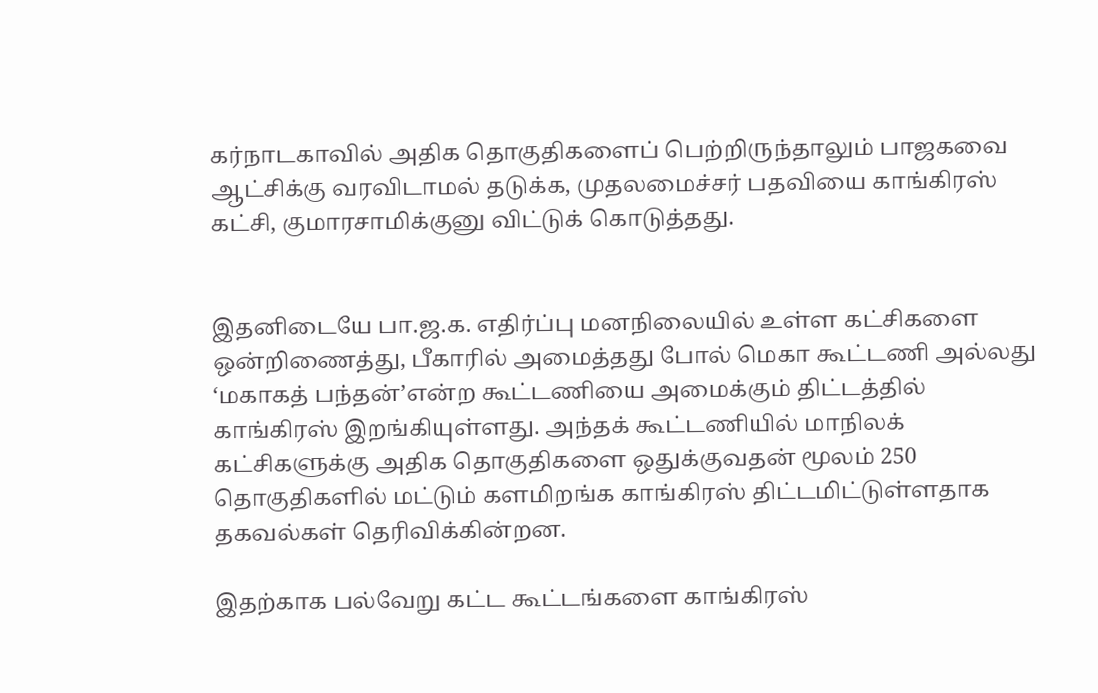கர்நாடகாவில் அதிக தொகுதிகளைப் பெற்றிருந்தாலும் பாஜகவை ஆட்சிக்கு வரவிடாமல் தடுக்க, முதலமைச்சர் பதவியை காங்கிரஸ் கட்சி, குமாரசாமிக்குனு விட்டுக் கொடுத்தது.


இதனிடையே பா.ஜ.க. எதிர்ப்பு மனநிலையில் உள்ள கட்சிகளை ஒன்றிணைத்து, பீகாரில் அமைத்தது போல் மெகா கூட்டணி அல்லது ‘மகாகத் பந்தன்’என்ற கூட்டணியை அமைக்கும் திட்டத்தில் காங்கிரஸ் இறங்கியுள்ளது. அந்தக் கூட்டணியில் மாநிலக் கட்சிகளுக்கு அதிக தொகுதிகளை ஒதுக்குவதன் மூலம் 250 தொகுதிகளில் மட்டும் களமிறங்க காங்கிரஸ் திட்டமிட்டுள்ளதாக தகவல்கள் தெரிவிக்கின்றன.

இதற்காக பல்வேறு கட்ட கூட்டங்களை காங்கிரஸ்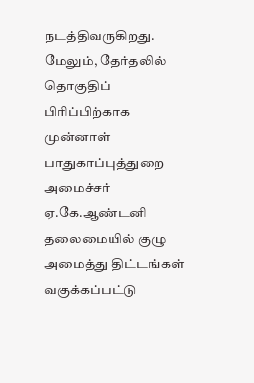நடத்திவருகிறது. மேலும், தேர்தலில் தொகுதிப் பிரிப்பிற்காக முன்னாள் பாதுகாப்புத்துறை அமைச்சர் ஏ.கே.ஆண்டனி தலைமையில் குழு அமைத்து திட்டங்கள் வகுக்கப்பட்டு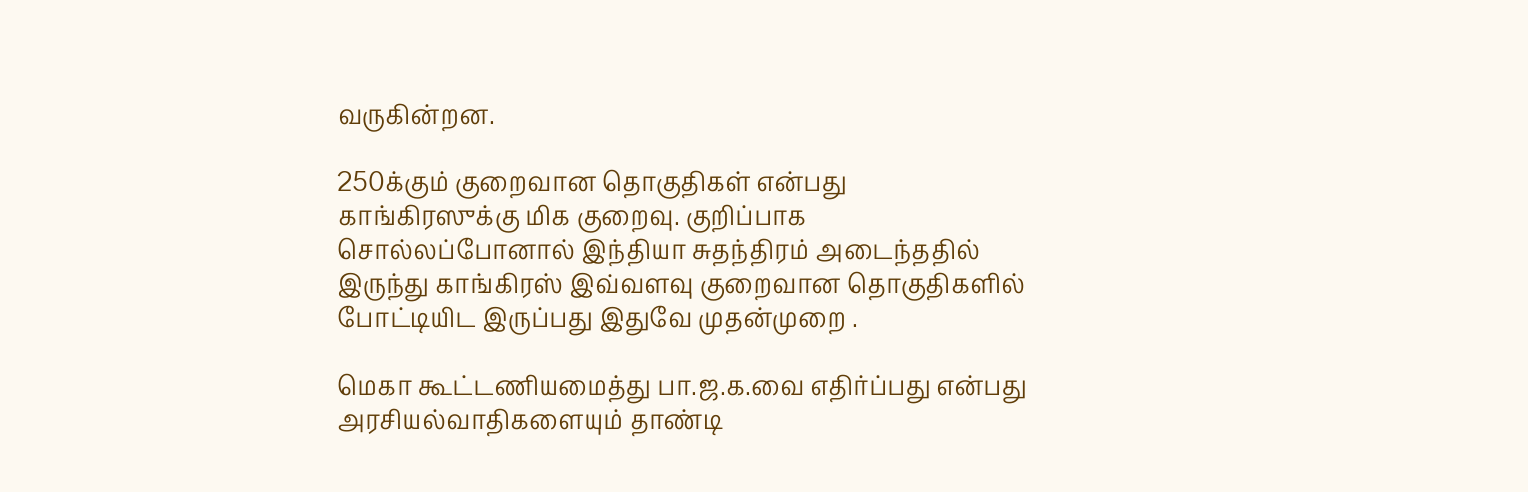வருகின்றன.

250க்கும் குறைவான தொகுதிகள் என்பது காங்கிரஸுக்கு மிக குறைவு. குறிப்பாக சொல்லப்போனால் இந்தியா சுதந்திரம் அடைந்ததில் இருந்து காங்கிரஸ் இவ்வளவு குறைவான தொகுதிகளில் போட்டியிட இருப்பது இதுவே முதன்முறை .

மெகா கூட்டணியமைத்து பா.ஜ.க.வை எதிர்ப்பது என்பது அரசியல்வாதிகளையும் தாண்டி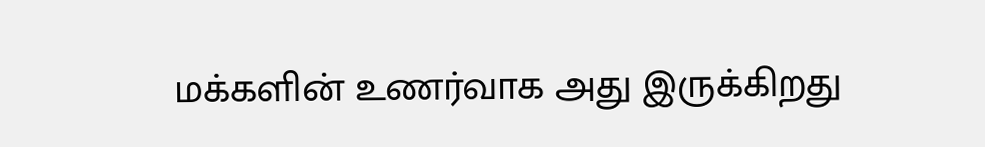மக்களின் உணர்வாக அது இருக்கிறது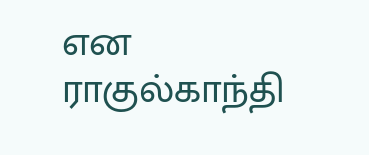என ராகுல்காந்தி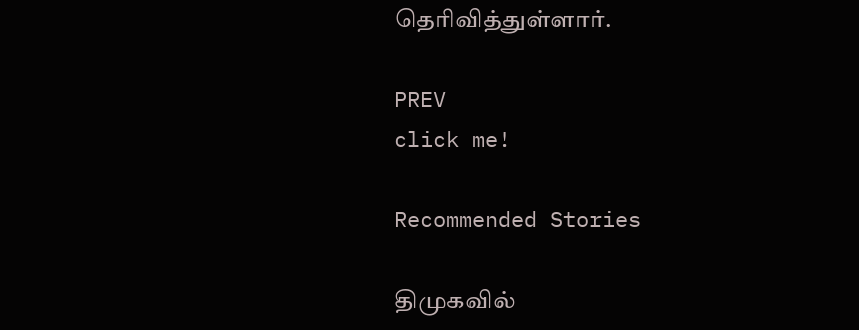தெரிவித்துள்ளார்.

PREV
click me!

Recommended Stories

திமுகவில்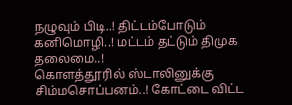நழுவும் பிடி..! திட்டம்போடும் கனிமொழி..! மட்டம் தட்டும் திமுக தலைமை..!
கொளத்தூரில் ஸ்டாலினுக்கு சிம்மசொப்பனம்..! கோட்டை விட்ட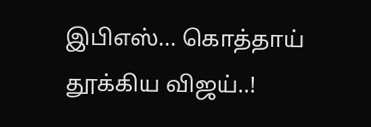இபிஎஸ்... கொத்தாய் தூக்கிய விஜய்..!